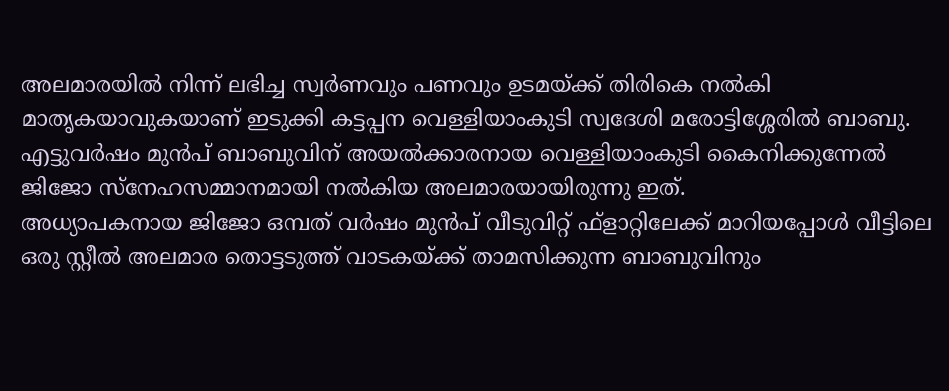അലമാരയിൽ നിന്ന് ലഭിച്ച സ്വർണവും പണവും ഉടമയ്ക്ക് തിരികെ നൽകി മാതൃകയാവുകയാണ് ഇടുക്കി കട്ടപ്പന വെള്ളിയാംകുടി സ്വദേശി മരോട്ടിശ്ശേരിൽ ബാബു. എട്ടുവർഷം മുൻപ് ബാബുവിന് അയൽക്കാരനായ വെള്ളിയാംകുടി കൈനിക്കുന്നേൽ ജിജോ സ്നേഹസമ്മാനമായി നൽകിയ അലമാരയായിരുന്നു ഇത്.
അധ്യാപകനായ ജിജോ ഒമ്പത് വർഷം മുൻപ് വീടുവിറ്റ് ഫ്ളാറ്റിലേക്ക് മാറിയപ്പോൾ വീട്ടിലെ ഒരു സ്റ്റീൽ അലമാര തൊട്ടടുത്ത് വാടകയ്ക്ക് താമസിക്കുന്ന ബാബുവിനും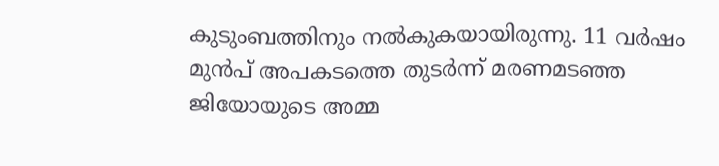കുടുംബത്തിനും നൽകുകയായിരുന്നു. 11 വർഷം മുൻപ് അപകടത്തെ തുടർന്ന് മരണമടഞ്ഞ ജിയോയുടെ അമ്മ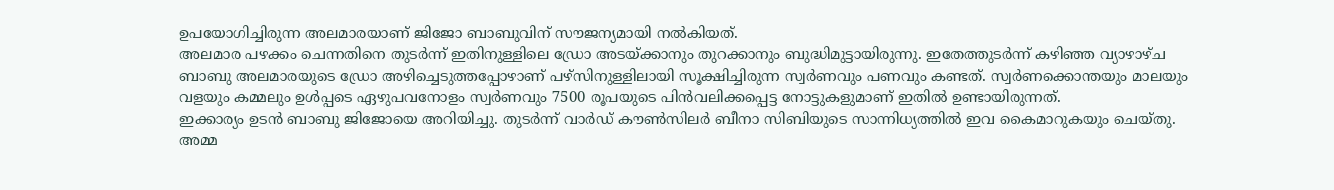ഉപയോഗിച്ചിരുന്ന അലമാരയാണ് ജിജോ ബാബുവിന് സൗജന്യമായി നൽകിയത്.
അലമാര പഴക്കം ചെന്നതിനെ തുടർന്ന് ഇതിനുള്ളിലെ ഡ്രോ അടയ്ക്കാനും തുറക്കാനും ബുദ്ധിമുട്ടായിരുന്നു. ഇതേത്തുടർന്ന് കഴിഞ്ഞ വ്യാഴാഴ്ച ബാബു അലമാരയുടെ ഡ്രോ അഴിച്ചെടുത്തപ്പോഴാണ് പഴ്സിനുള്ളിലായി സൂക്ഷിച്ചിരുന്ന സ്വർണവും പണവും കണ്ടത്. സ്വർണക്കൊന്തയും മാലയും വളയും കമ്മലും ഉൾപ്പടെ ഏഴുപവനോളം സ്വർണവും 7500 രൂപയുടെ പിൻവലിക്കപ്പെട്ട നോട്ടുകളുമാണ് ഇതിൽ ഉണ്ടായിരുന്നത്.
ഇക്കാര്യം ഉടൻ ബാബു ജിജോയെ അറിയിച്ചു. തുടർന്ന് വാർഡ് കൗൺസിലർ ബീനാ സിബിയുടെ സാന്നിധ്യത്തിൽ ഇവ കൈമാറുകയും ചെയ്തു. അമ്മ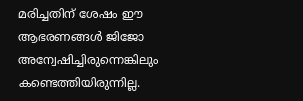മരിച്ചതിന് ശേഷം ഈ ആഭരണങ്ങൾ ജിജോ അന്വേഷിച്ചിരുന്നെങ്കിലും കണ്ടെത്തിയിരുന്നില്ല.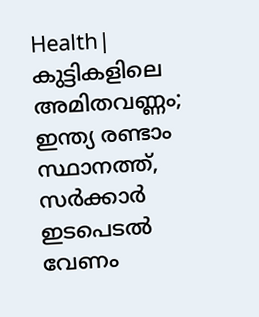Health| കുട്ടികളിലെ അമിതവണ്ണം; ഇന്ത്യ രണ്ടാം സ്ഥാനത്ത്, സർക്കാർ ഇടപെടൽ വേണം